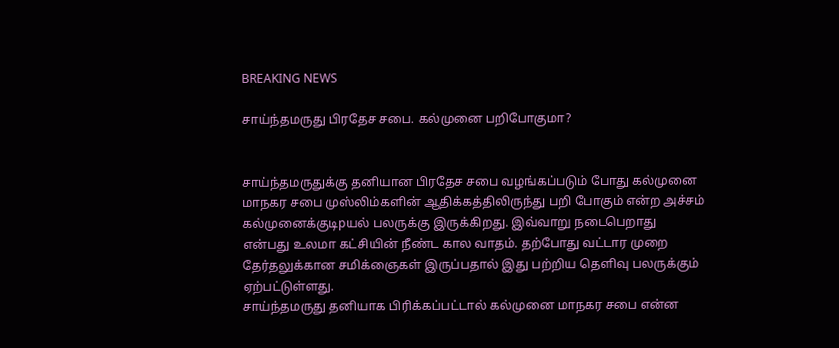BREAKING NEWS

சாய்ந்தமருது பிரதேச சபை. கல்முனை பறிபோகுமா?


சாய்ந்தமருதுக்கு தனியான பிரதேச சபை வழங்கப்படும் போது கல்முனை மாநகர சபை முஸ்லிம்களின் ஆதிக்கத்திலிருந்து பறி போகும் என்ற அச்சம் கல்முனைக்குடிpயல் பலருக்கு இருக்கிறது. இவ்வாறு நடைபெறாது என்பது உலமா கட்சியின் நீண்ட கால வாதம். தற்போது வட்டார முறை தேர்தலுக்கான சமிக்ஞைகள் இருப்பதால் இது பற்றிய தெளிவு பலருக்கும் ஏற்பட்டுள்ளது.
சாய்ந்தமருது தனியாக பிரிக்கப்பட்டால் கல்முனை மாநகர சபை என்ன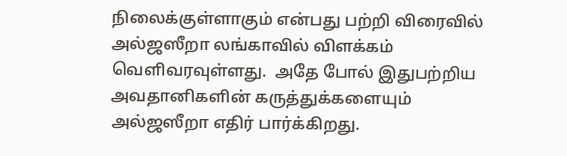நிலைக்குள்ளாகும் என்பது பற்றி விரைவில் அல்ஜஸீறா லங்காவில் விளக்கம் வெளிவரவுள்ளது.  அதே போல் இதுபற்றிய  அவதானிகளின் கருத்துக்களையும் அல்ஜஸீறா எதிர் பார்க்கிறது.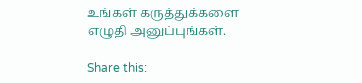உங்கள் கருத்துக்களை எழுதி அனுப்புங்கள்.

Share this: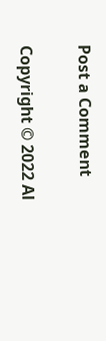Post a Comment


Copyright © 2022 Al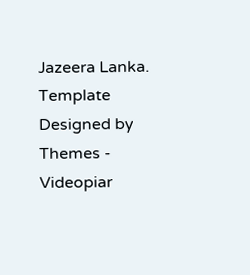Jazeera Lanka. Template Designed by Themes - Videopiar